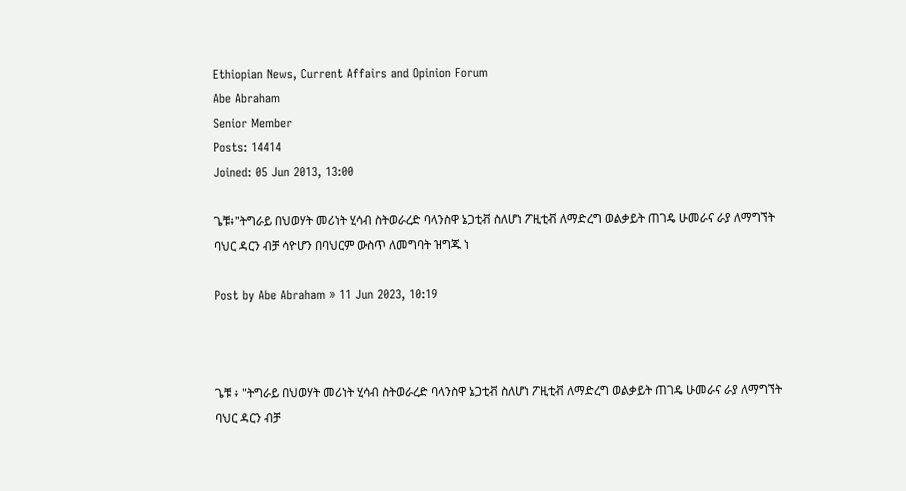Ethiopian News, Current Affairs and Opinion Forum
Abe Abraham
Senior Member
Posts: 14414
Joined: 05 Jun 2013, 13:00

ጌቹ፥"ትግራይ በህወሃት መሪነት ሂሳብ ስትወራረድ ባላንስዋ ኔጋቲቭ ስለሆነ ፖዚቲቭ ለማድረግ ወልቃይት ጠገዴ ሁመራና ራያ ለማግኘት ባህር ዳርን ብቻ ሳዮሆን በባህርም ውስጥ ለመግባት ዝግጁ ነ

Post by Abe Abraham » 11 Jun 2023, 10:19



ጌቹ ፥ "ትግራይ በህወሃት መሪነት ሂሳብ ስትወራረድ ባላንስዋ ኔጋቲቭ ስለሆነ ፖዚቲቭ ለማድረግ ወልቃይት ጠገዴ ሁመራና ራያ ለማግኘት ባህር ዳርን ብቻ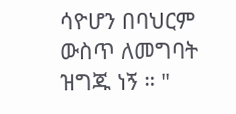ሳዮሆን በባህርም ውስጥ ለመግባት ዝግጁ ነኝ ። "